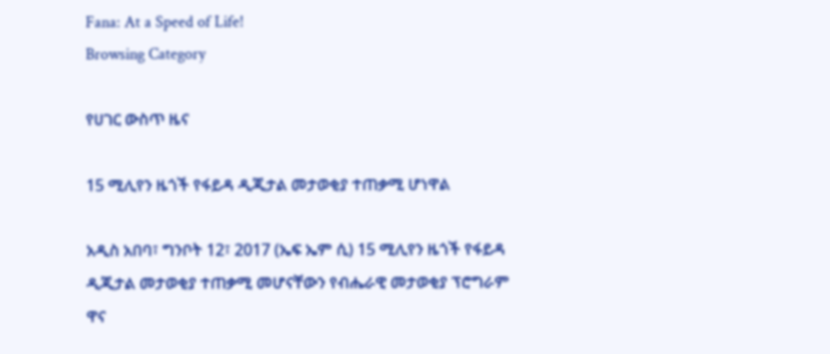Fana: At a Speed of Life!
Browsing Category

የሀገር ውስጥ ዜና

15 ሚሊየን ዜጎች የፋይዳ ዲጂታል መታወቂያ ተጠቃሚ ሆነዋል

አዲስ አበባ፣ ግንቦት 12፣ 2017 (ኤፍ ኤም ሲ) 15 ሚሊየን ዜጎች የፋይዳ ዲጂታል መታወቂያ ተጠቃሚ መሆናቸውን የብሔራዊ መታወቂያ ፕሮግራም ዋና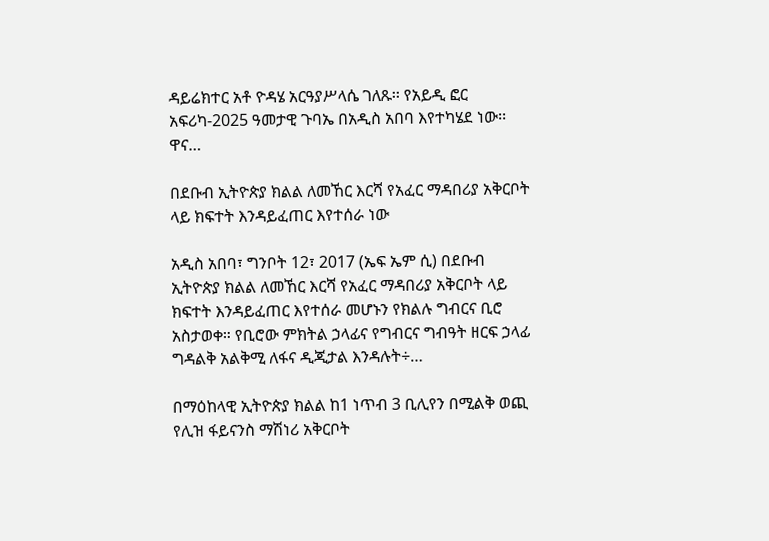ዳይሬክተር አቶ ዮዳሄ አርዓያሥላሴ ገለጹ፡፡ የአይዲ ፎር አፍሪካ-2025 ዓመታዊ ጉባኤ በአዲስ አበባ እየተካሄደ ነው፡፡ ዋና…

በደቡብ ኢትዮጵያ ክልል ለመኸር እርሻ የአፈር ማዳበሪያ አቅርቦት ላይ ክፍተት እንዳይፈጠር እየተሰራ ነው

አዲስ አበባ፣ ግንቦት 12፣ 2017 (ኤፍ ኤም ሲ) በደቡብ ኢትዮጵያ ክልል ለመኸር እርሻ የአፈር ማዳበሪያ አቅርቦት ላይ ክፍተት እንዳይፈጠር እየተሰራ መሆኑን የክልሉ ግብርና ቢሮ አስታወቀ። የቢሮው ምክትል ኃላፊና የግብርና ግብዓት ዘርፍ ኃላፊ ግዳልቅ አልቅሚ ለፋና ዲጂታል እንዳሉት÷…

በማዕከላዊ ኢትዮጵያ ክልል ከ1 ነጥብ 3 ቢሊየን በሚልቅ ወጪ የሊዝ ፋይናንስ ማሽነሪ አቅርቦት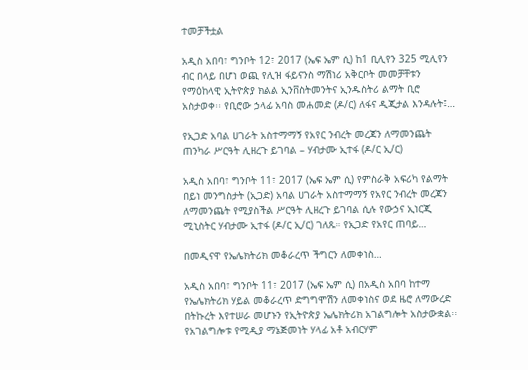ተመቻችቷል

አዲስ አበባ፣ ግንቦት 12፣ 2017 (ኤፍ ኤም ሲ) ከ1 ቢሊየን 325 ሚሊየን ብር በላይ በሆነ ወጪ የሊዝ ፋይናንስ ማሽነሪ አቅርቦት መመቻቸቱን የማዕከላዊ ኢትዮጵያ ክልል ኢንቨስትመንትና ኢንዱስትሪ ልማት ቢሮ አስታወቀ፡፡ የቢሮው ኃላፊ አባስ መሐመድ (ዶ/ር) ለፋና ዲጂታል እንዳሉት፤…

የኢጋድ አባል ሀገራት አስተማማኝ የአየር ንብረት መረጃን ለማመንጨት ጠንካራ ሥርዓት ሊዘረጉ ይገባል – ሃብታሙ ኢተፋ (ዶ/ር ኢ/ር)

አዲስ አበባ፣ ግንቦት 11፣ 2017 (ኤፍ ኤም ሲ) የምስራቅ አፍሪካ የልማት በይነ መንግስታት (ኢጋድ) አባል ሀገራት አስተማማኝ የአየር ንብረት መረጃን ለማመንጨት የሚያስችል ሥርዓት ሊዘረጉ ይገባል ሲሉ የውኃና ኢነርጂ ሚኒስትር ሃብታሙ ኢተፋ (ዶ/ር ኢ/ር) ገለጹ። የኢጋድ የአየር ጠባይ…

በመዲናዋ የኤሌክትሪክ መቆራረጥ ችግርን ለመቀነስ…

አዲስ አበባ፣ ግንቦት 11፣ 2017 (ኤፍ ኤም ሲ) በአዲስ አበባ ከተማ የኤሌክትሪክ ሃይል መቆራረጥ ድግግሞሽን ለመቀነስና ወደ ዜሮ ለማውረድ በትኩረት እየተሠራ መሆኑን የኢትዮጵያ ኤሌክትሪክ አገልግሎት አስታውቋል፡፡ የአገልግሎቱ የሚዲያ ማኔጅመነት ሃላፊ አቶ አብርሃም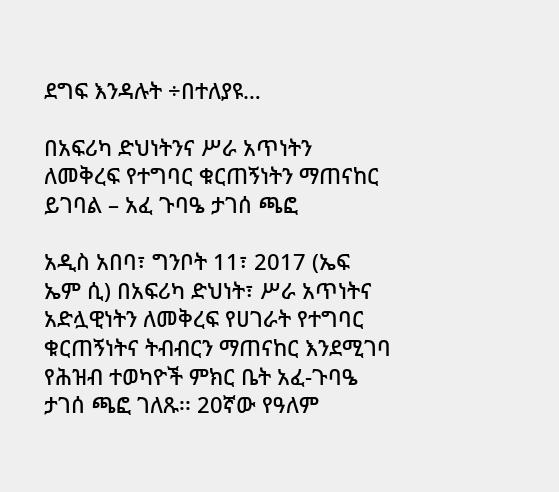ደግፍ እንዳሉት ÷በተለያዩ…

በአፍሪካ ድህነትንና ሥራ አጥነትን ለመቅረፍ የተግባር ቁርጠኝነትን ማጠናከር ይገባል – አፈ ጉባዔ ታገሰ ጫፎ

አዲስ አበባ፣ ግንቦት 11፣ 2017 (ኤፍ ኤም ሲ) በአፍሪካ ድህነት፣ ሥራ አጥነትና አድሏዊነትን ለመቅረፍ የሀገራት የተግባር ቁርጠኝነትና ትብብርን ማጠናከር እንደሚገባ የሕዝብ ተወካዮች ምክር ቤት አፈ-ጉባዔ ታገሰ ጫፎ ገለጹ፡፡ 20ኛው የዓለም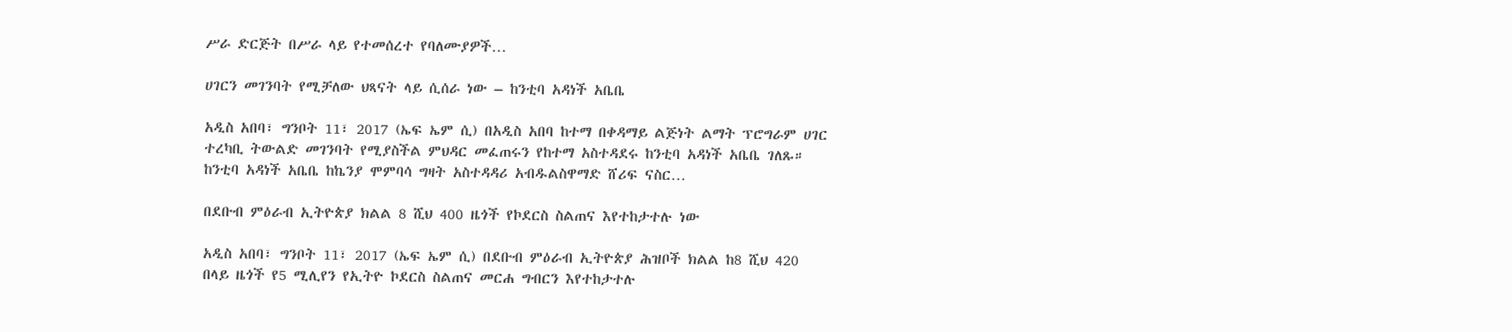ሥራ ድርጅት በሥራ ላይ የተመሰረተ የባለሙያዎች…

ሀገርን መገንባት የሚቻለው ህጻናት ላይ ሲሰራ ነው – ከንቲባ አዳነች አቤቤ

አዲስ አበባ፣ ግንቦት 11፣ 2017 (ኤፍ ኤም ሲ) በአዲስ አበባ ከተማ በቀዳማይ ልጅነት ልማት ፕሮግራም ሀገር ተረካቢ ትውልድ መገንባት የሚያስችል ምህዳር መፈጠሩን የከተማ አስተዳደሩ ከንቲባ አዳነች አቤቤ ገለጹ። ከንቲባ አዳነች አቤቤ ከኬንያ ሞምባሳ ግዛት አስተዳዳሪ አብዱልስዋማድ ሸሪፍ ናስር…

በደቡብ ምዕራብ ኢትዮጵያ ክልል 8 ሺህ 400 ዜጎች የኮደርስ ስልጠና እየተከታተሉ ነው

አዲስ አበባ፣ ግንቦት 11፣ 2017 (ኤፍ ኤም ሲ) በደቡብ ምዕራብ ኢትዮጵያ ሕዝቦች ክልል ከ8 ሺህ 420 በላይ ዜጎች የ5 ሚሊየን የኢትዮ ኮደርስ ስልጠና መርሐ ግብርን እየተከታተሉ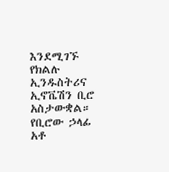እንደሚገኙ የክልሉ ኢንዱስትሪና ኢኖቬሽን ቢሮ አስታውቋል። የቢሮው ኃላፊ አቶ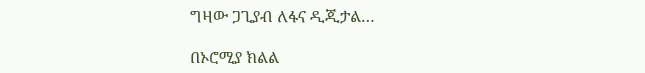ግዛው ጋጊያብ ለፋና ዲጂታል…

በኦሮሚያ ክልል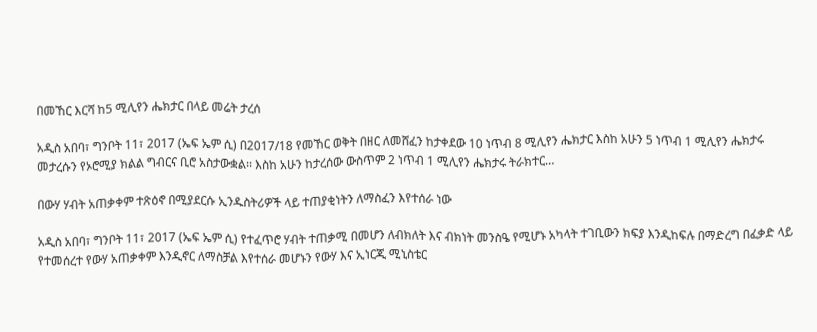በመኸር እርሻ ከ5 ሚሊየን ሔክታር በላይ መሬት ታረሰ

አዲስ አበባ፣ ግንቦት 11፣ 2017 (ኤፍ ኤም ሲ) በ2017/18 የመኸር ወቅት በዘር ለመሸፈን ከታቀደው 10 ነጥብ 8 ሚሊየን ሔክታር እስከ አሁን 5 ነጥብ 1 ሚሊየን ሔክታሩ መታረሱን የኦሮሚያ ክልል ግብርና ቢሮ አስታውቋል፡፡ እስከ አሁን ከታረሰው ውስጥም 2 ነጥብ 1 ሚሊየን ሔክታሩ ትራክተር…

በውሃ ሃብት አጠቃቀም ተጽዕኖ በሚያደርሱ ኢንዱስትሪዎች ላይ ተጠያቂነትን ለማስፈን እየተሰራ ነው

አዲስ አበባ፣ ግንቦት 11፣ 2017 (ኤፍ ኤም ሲ) የተፈጥሮ ሃብት ተጠቃሚ በመሆን ለብክለት እና ብክነት መንስዔ የሚሆኑ አካላት ተገቢውን ክፍያ እንዲከፍሉ በማድረግ በፈቃድ ላይ የተመሰረተ የውሃ አጠቃቀም እንዲኖር ለማስቻል እየተሰራ መሆኑን የውሃ እና ኢነርጂ ሚኒስቴር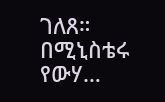ገለጸ። በሚኒስቴሩ የውሃ…